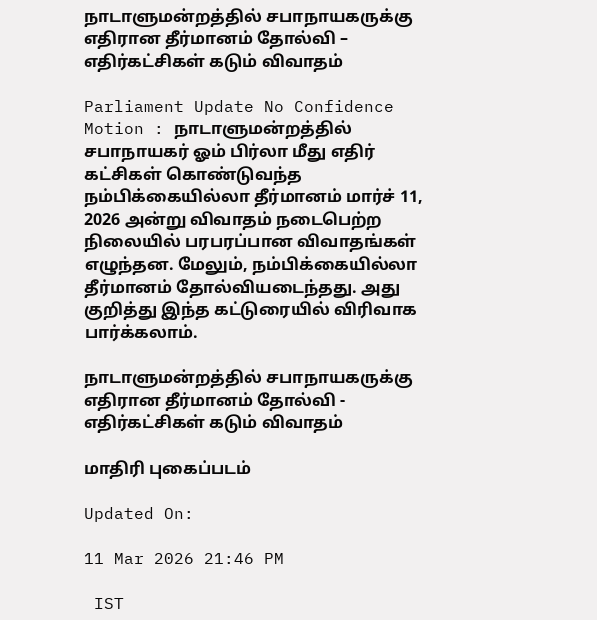நாடாளுமன்றத்தில் சபாநாயகருக்கு எதிரான தீர்மானம் தோல்வி – எதிர்கட்சிகள் கடும் விவாதம்

Parliament Update No Confidence Motion : நாடாளுமன்றத்தில் சபாநாயகர் ஓம் பிர்லா மீது எதிர் கட்சிகள் கொண்டுவந்த நம்பிக்கையில்லா தீர்மானம் மார்ச் 11, 2026 அன்று விவாதம் நடைபெற்ற நிலையில் பரபரப்பான விவாதங்கள் எழுந்தன. மேலும், நம்பிக்கையில்லா தீர்மானம் தோல்வியடைந்தது. அது குறித்து இந்த கட்டுரையில் விரிவாக பார்க்கலாம்.

நாடாளுமன்றத்தில் சபாநாயகருக்கு எதிரான தீர்மானம் தோல்வி - எதிர்கட்சிகள் கடும் விவாதம்

மாதிரி புகைப்படம்

Updated On:

11 Mar 2026 21:46 PM

 IST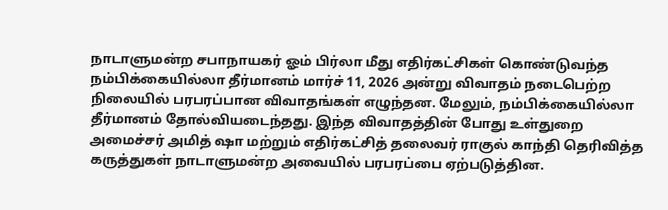நாடாளுமன்ற சபாநாயகர் ஓம் பிர்லா மீது எதிர்கட்சிகள் கொண்டுவந்த நம்பிக்கையில்லா தீர்மானம் மார்ச் 11, 2026 அன்று விவாதம் நடைபெற்ற நிலையில் பரபரப்பான விவாதங்கள் எழுந்தன. மேலும், நம்பிக்கையில்லா தீர்மானம் தோல்வியடைந்தது. இந்த விவாதத்தின் போது உள்துறை அமைச்சர் அமித் ஷா மற்றும் எதிர்கட்சித் தலைவர் ராகுல் காந்தி தெரிவித்த கருத்துகள் நாடாளுமன்ற அவையில் பரபரப்பை ஏற்படுத்தின.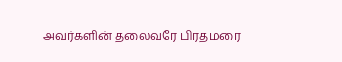அவர்களின் தலைவரே பிரதமரை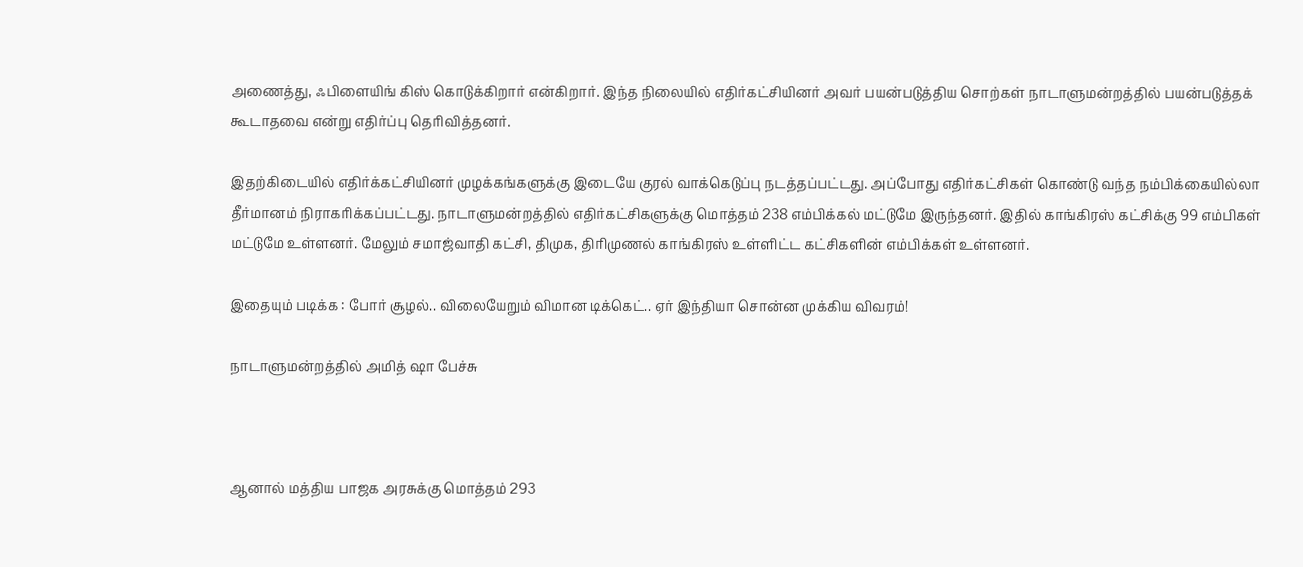அணைத்து, ஃபிளையிங் கிஸ் கொடுக்கிறார் என்கிறார். இந்த நிலையில் எதிர்கட்சியினர் அவர் பயன்படுத்திய சொற்கள் நாடாளுமன்றத்தில் பயன்படுத்தக் கூடாதவை என்று எதிர்ப்பு தெரிவித்தனர்.

இதற்கிடையில் எதிர்க்கட்சியினர் முழக்கங்களுக்கு இடையே குரல் வாக்கெடுப்பு நடத்தப்பட்டது. அப்போது எதிர்கட்சிகள் கொண்டு வந்த நம்பிக்கையில்லா தீர்மானம் நிராகரிக்கப்பட்டது. நாடாளுமன்றத்தில் எதிர்கட்சிகளுக்கு மொத்தம் 238 எம்பிக்கல் மட்டுமே இருந்தனர். இதில் காங்கிரஸ் கட்சிக்கு 99 எம்பிகள் மட்டுமே உள்ளனர். மேலும் சமாஜ்வாதி கட்சி, திமுக, திரிமுணல் காங்கிரஸ் உள்ளிட்ட கட்சிகளின் எம்பிக்கள் உள்ளனர்.

இதையும் படிக்க : போர் சூழல்.. விலையேறும் விமான டிக்கெட்.. ஏர் இந்தியா சொன்ன முக்கிய விவரம்!

நாடாளுமன்றத்தில் அமித் ஷா பேச்சு



ஆனால் மத்திய பாஜக அரசுக்கு மொத்தம் 293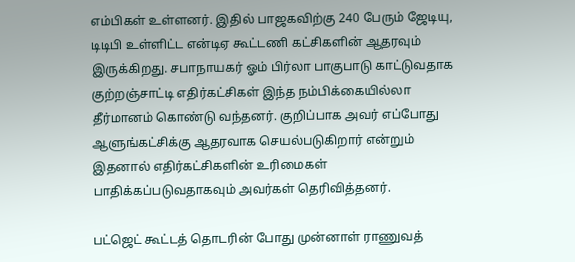எம்பிகள் உள்ளனர். இதில் பாஜகவிற்கு 240 பேரும் ஜேடியு, டிடிபி உள்ளிட்ட என்டிஏ கூட்டணி கட்சிகளின் ஆதரவும் இருக்கிறது. சபாநாயகர் ஓம் பிர்லா பாகுபாடு காட்டுவதாக குற்றஞ்சாட்டி எதிர்கட்சிகள் இந்த நம்பிக்கையில்லா தீர்மானம் கொண்டு வந்தனர். குறிப்பாக அவர் எப்போது ஆளுங்கட்சிக்கு ஆதரவாக செயல்படுகிறார் என்றும் இதனால் எதிர்கட்சிகளின் உரிமைகள் பாதிக்கப்படுவதாகவும் அவர்கள் தெரிவித்தனர்.

பட்ஜெட் கூட்டத் தொடரின் போது முன்னாள் ராணுவத்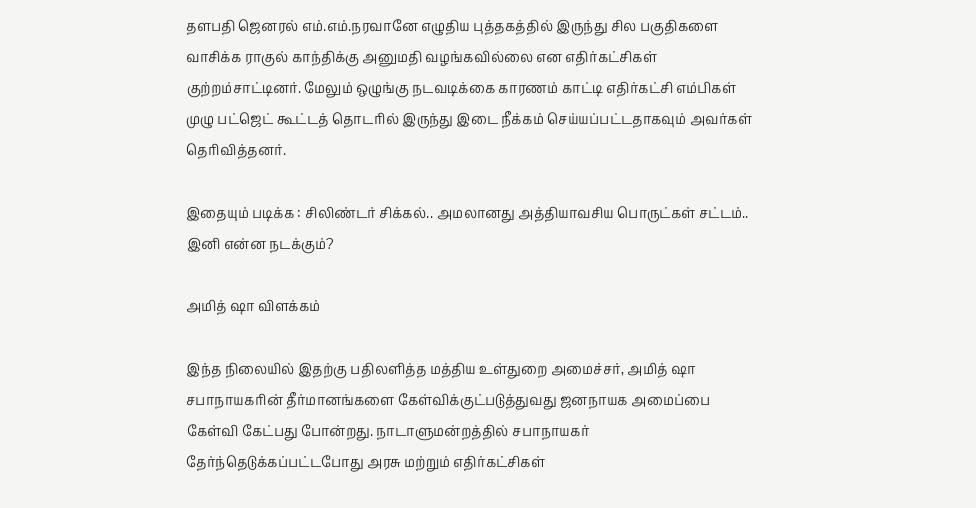தளபதி ஜெனரல் எம்.எம்.நரவானே எழுதிய புத்தகத்தில் இருந்து சில பகுதிகளை வாசிக்க ராகுல் காந்திக்கு அனுமதி வழங்கவில்லை என எதிர்கட்சிகள் குற்றம்சாட்டினர். மேலும் ஒழுங்கு நடவடிக்கை காரணம் காட்டி எதிர்கட்சி எம்பிகள் முழு பட்ஜெட் கூட்டத் தொடரில் இருந்து இடை நீக்கம் செய்யப்பட்டதாகவும் அவர்கள் தெரிவித்தனர்.

இதையும் படிக்க : சிலிண்டர் சிக்கல்.. அமலானது அத்தியாவசிய பொருட்கள் சட்டம்.. இனி என்ன நடக்கும்?

அமித் ஷா விளக்கம்

இந்த நிலையில் இதற்கு பதிலளித்த மத்திய உள்துறை அமைச்சர், அமித் ஷா சபாநாயகரின் தீர்மானங்களை கேள்விக்குட்படுத்துவது ஜனநாயக அமைப்பை கேள்வி கேட்பது போன்றது. நாடாளுமன்றத்தில் சபாநாயகர் தேர்ந்தெடுக்கப்பட்டபோது அரசு மற்றும் எதிர்கட்சிகள்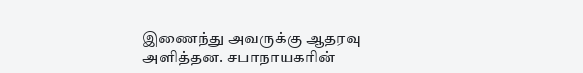இணைந்து அவருக்கு ஆதரவு அளித்தன. சபாநாயகரின்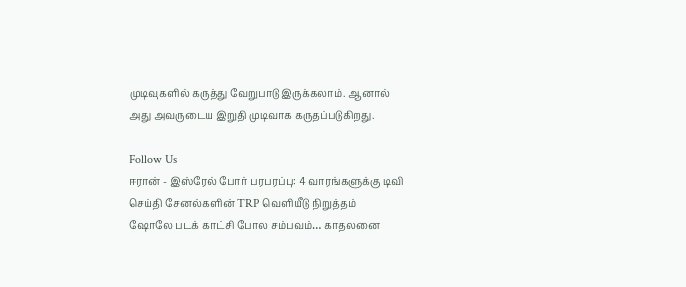முடிவுகளில் கருத்து வேறுபாடு இருக்கலாம். ஆனால் அது அவருடைய இறுதி முடிவாக கருதப்படுகிறது.

Follow Us
ஈரான் - இஸ்ரேல் போர் பரபரப்பு: 4 வாரங்களுக்கு டிவி செய்தி சேனல்களின் TRP வெளியீடு நிறுத்தம்
ஷோலே படக் காட்சி போல சம்பவம்… காதலனை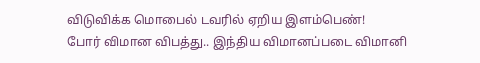விடுவிக்க மொபைல் டவரில் ஏறிய இளம்பெண்!
போர் விமான விபத்து.. இந்திய விமானப்படை விமானி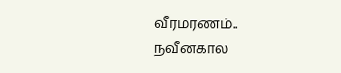வீரமரணம்..
நவீனகால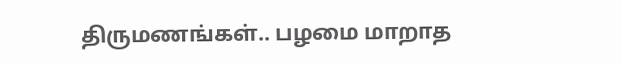திருமணங்கள்.. பழமை மாறாத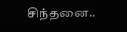சிந்தனை..